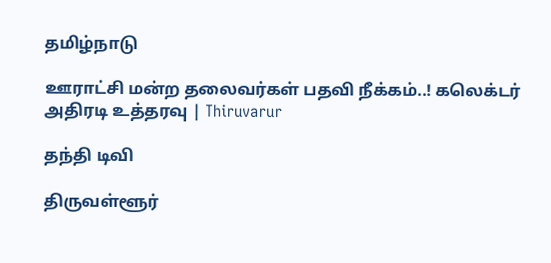தமிழ்நாடு

ஊராட்சி மன்ற தலைவர்கள் பதவி நீக்கம்..! கலெக்டர் அதிரடி உத்தரவு | Thiruvarur

தந்தி டிவி

திருவள்ளூர்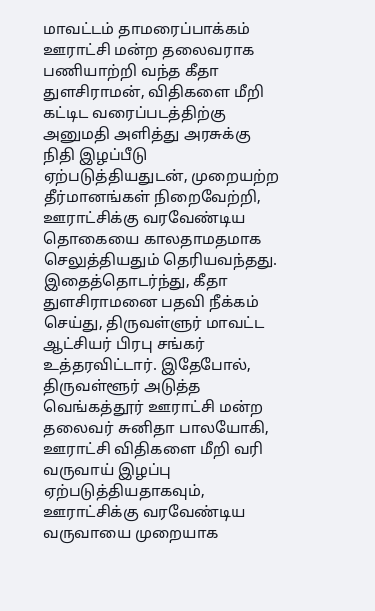மாவட்டம் தாமரைப்பாக்கம் ஊராட்சி மன்ற தலைவராக பணியாற்றி வந்த கீதா துளசிராமன், விதிகளை மீறி கட்டிட வரைப்படத்திற்கு அனுமதி அளித்து அரசுக்கு நிதி இழப்பீடு ஏற்படுத்தியதுடன், முறையற்ற தீர்மானங்கள் நிறைவேற்றி, ஊராட்சிக்கு வரவேண்டிய தொகையை காலதாமதமாக செலுத்தியதும் தெரியவந்தது. இதைத்தொடர்ந்து, கீதா துளசிராமனை பதவி நீக்கம் செய்து, திருவள்ளுர் மாவட்ட ஆட்சியர் பிரபு சங்கர் உத்தரவிட்டார். இதேபோல், திருவள்ளூர் அடுத்த வெங்கத்தூர் ஊராட்சி மன்ற தலைவர் சுனிதா பாலயோகி, ஊராட்சி விதிகளை மீறி வரி வருவாய் இழப்பு ஏற்படுத்தியதாகவும், ஊராட்சிக்கு வரவேண்டிய வருவாயை முறையாக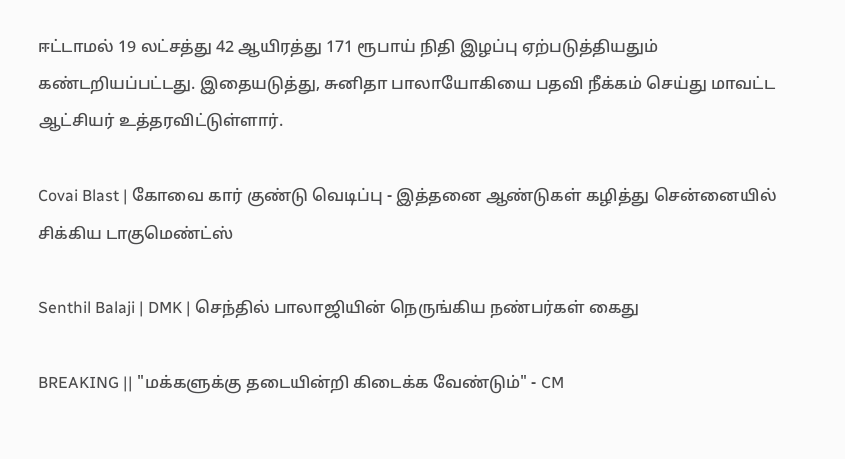ஈட்டாமல் 19 லட்சத்து 42 ஆயிரத்து 171 ரூபாய் நிதி இழப்பு ஏற்படுத்தியதும் கண்டறியப்பட்டது. இதையடுத்து, சுனிதா பாலாயோகியை பதவி நீக்கம் செய்து மாவட்ட ஆட்சியர் உத்தரவிட்டுள்ளார்.

Covai Blast | கோவை கார் குண்டு வெடிப்பு - இத்தனை ஆண்டுகள் கழித்து சென்னையில் சிக்கிய டாகுமெண்ட்ஸ்

Senthil Balaji | DMK | செந்தில் பாலாஜியின் நெருங்கிய நண்பர்கள் கைது

BREAKING || "மக்களுக்கு தடையின்றி கிடைக்க வேண்டும்" - CM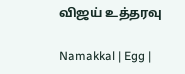விஜய் உத்தரவு

Namakkal | Egg |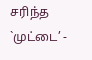சரிந்த `முட்டை’ -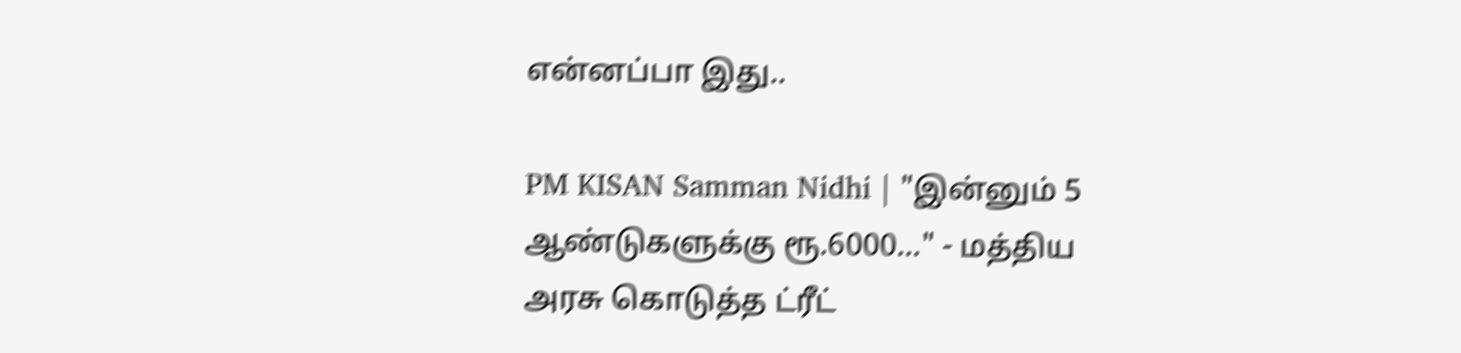என்னப்பா இது..

PM KISAN Samman Nidhi | "இன்னும் 5 ஆண்டுகளுக்கு ரூ.6000..." - மத்திய அரசு கொடுத்த ட்ரீட்